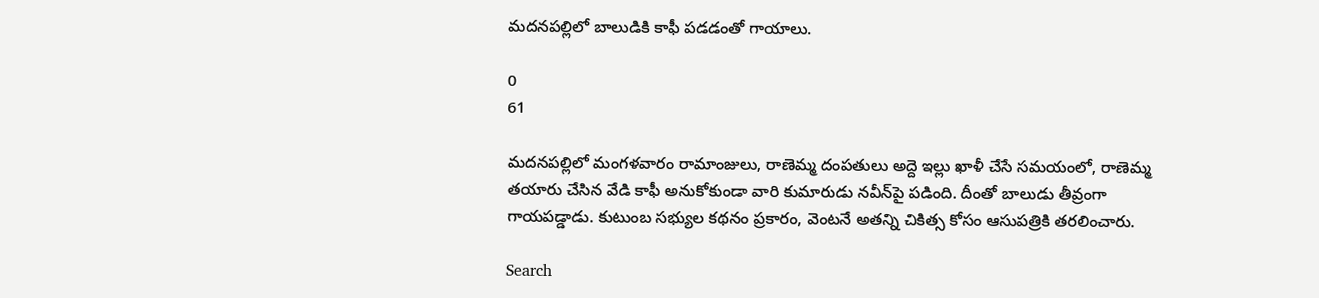మదనపల్లిలో బాలుడికి కాఫీ పడడంతో గాయాలు.

0
61

మదనపల్లిలో మంగళవారం రామాంజులు, రాణెమ్మ దంపతులు అద్దె ఇల్లు ఖాళీ చేసే సమయంలో, రాణెమ్మ తయారు చేసిన వేడి కాఫీ అనుకోకుండా వారి కుమారుడు నవీన్‌పై పడింది. దీంతో బాలుడు తీవ్రంగా గాయపడ్డాడు. కుటుంబ సభ్యుల కథనం ప్రకారం, వెంటనే అతన్ని చికిత్స కోసం ఆసుపత్రికి తరలించారు.

Search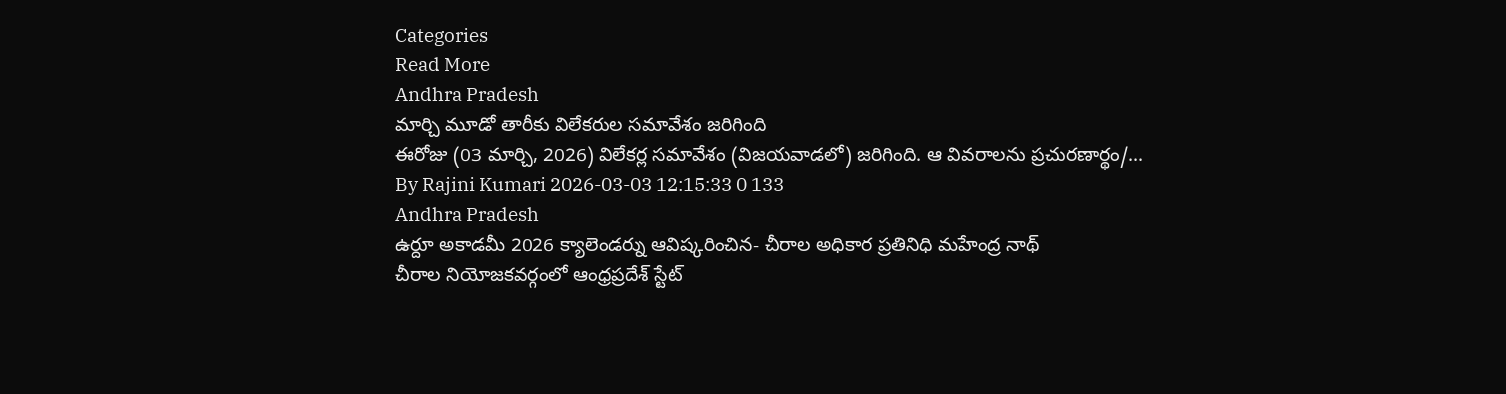Categories
Read More
Andhra Pradesh
మార్చి మూడో తారీకు విలేకరుల సమావేశం జరిగింది
ఈరోజు (03 మార్చి, 2026) విలేకర్ల సమావేశం (విజయవాడలో) జరిగింది. ఆ వివరాలను ప్రచురణార్థం/...
By Rajini Kumari 2026-03-03 12:15:33 0 133
Andhra Pradesh
ఉర్దూ అకాడమీ 2026 క్యాలెండర్ను ఆవిష్కరించిన- చీరాల అధికార ప్రతినిధి మహేంద్ర నాథ్
చీరాల నియోజకవర్గంలో ఆంధ్రప్రదేశ్ స్టేట్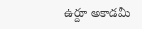ఉర్దూ అకాడమీ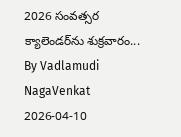2026 సంవత్సర క్యాలెండర్‌ను శుక్రవారం...
By Vadlamudi NagaVenkat 2026-04-10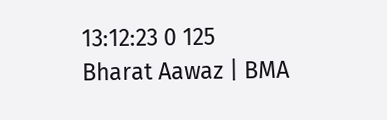13:12:23 0 125
Bharat Aawaz | BMA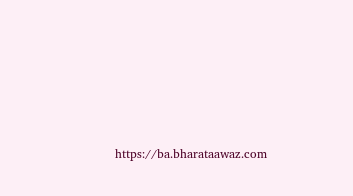https://ba.bharataawaz.com